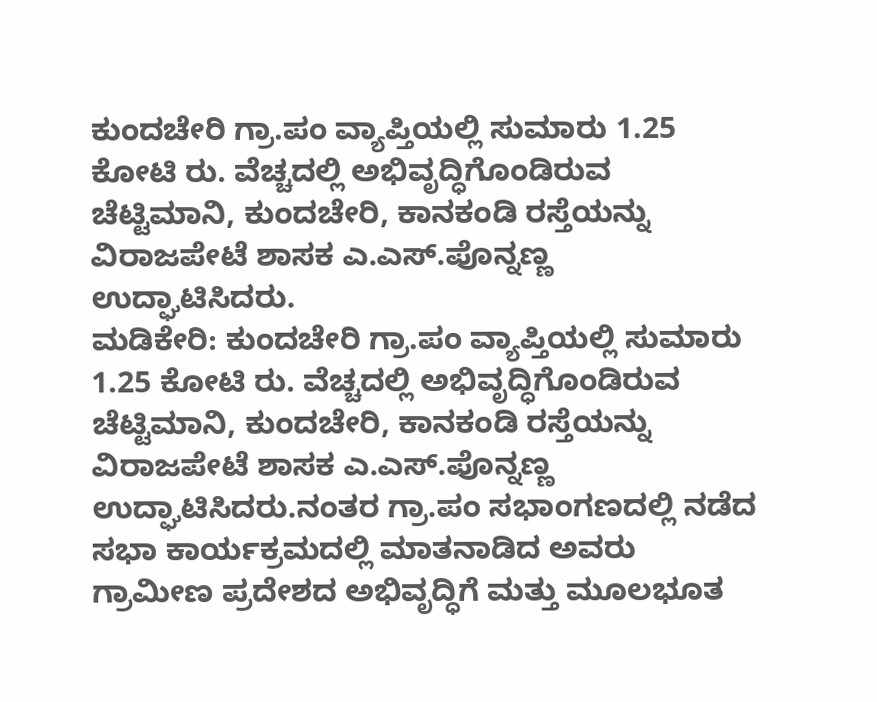ಕುಂದಚೇರಿ ಗ್ರಾ.ಪಂ ವ್ಯಾಪ್ತಿಯಲ್ಲಿ ಸುಮಾರು 1.25 ಕೋಟಿ ರು. ವೆಚ್ಚದಲ್ಲಿ ಅಭಿವೃದ್ಧಿಗೊಂಡಿರುವ ಚೆಟ್ಟಿಮಾನಿ, ಕುಂದಚೇರಿ, ಕಾನಕಂಡಿ ರಸ್ತೆಯನ್ನು ವಿರಾಜಪೇಟೆ ಶಾಸಕ ಎ.ಎಸ್.ಪೊನ್ನಣ್ಣ ಉದ್ಘಾಟಿಸಿದರು.
ಮಡಿಕೇರಿ: ಕುಂದಚೇರಿ ಗ್ರಾ.ಪಂ ವ್ಯಾಪ್ತಿಯಲ್ಲಿ ಸುಮಾರು 1.25 ಕೋಟಿ ರು. ವೆಚ್ಚದಲ್ಲಿ ಅಭಿವೃದ್ಧಿಗೊಂಡಿರುವ ಚೆಟ್ಟಿಮಾನಿ, ಕುಂದಚೇರಿ, ಕಾನಕಂಡಿ ರಸ್ತೆಯನ್ನು ವಿರಾಜಪೇಟೆ ಶಾಸಕ ಎ.ಎಸ್.ಪೊನ್ನಣ್ಣ ಉದ್ಘಾಟಿಸಿದರು.ನಂತರ ಗ್ರಾ.ಪಂ ಸಭಾಂಗಣದಲ್ಲಿ ನಡೆದ ಸಭಾ ಕಾರ್ಯಕ್ರಮದಲ್ಲಿ ಮಾತನಾಡಿದ ಅವರು ಗ್ರಾಮೀಣ ಪ್ರದೇಶದ ಅಭಿವೃದ್ಧಿಗೆ ಮತ್ತು ಮೂಲಭೂತ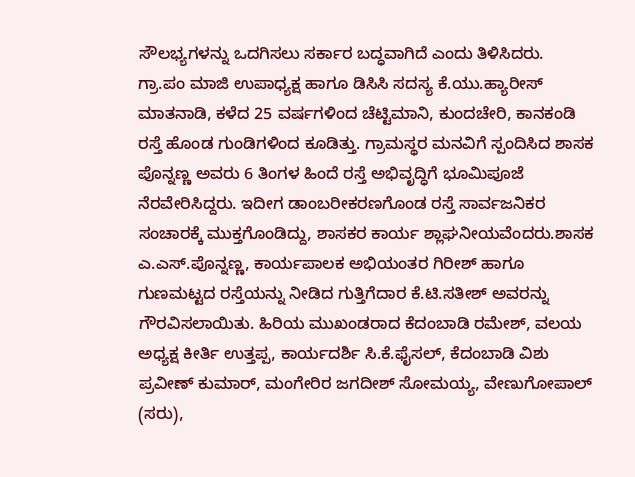ಸೌಲಭ್ಯಗಳನ್ನು ಒದಗಿಸಲು ಸರ್ಕಾರ ಬದ್ಧವಾಗಿದೆ ಎಂದು ತಿಳಿಸಿದರು.
ಗ್ರಾ.ಪಂ ಮಾಜಿ ಉಪಾಧ್ಯಕ್ಷ ಹಾಗೂ ಡಿಸಿಸಿ ಸದಸ್ಯ ಕೆ.ಯು.ಹ್ಯಾರೀಸ್ ಮಾತನಾಡಿ, ಕಳೆದ 25 ವರ್ಷಗಳಿಂದ ಚೆಟ್ಟಿಮಾನಿ, ಕುಂದಚೇರಿ, ಕಾನಕಂಡಿ ರಸ್ತೆ ಹೊಂಡ ಗುಂಡಿಗಳಿಂದ ಕೂಡಿತ್ತು. ಗ್ರಾಮಸ್ಥರ ಮನವಿಗೆ ಸ್ಪಂದಿಸಿದ ಶಾಸಕ ಪೊನ್ನಣ್ಣ ಅವರು 6 ತಿಂಗಳ ಹಿಂದೆ ರಸ್ತೆ ಅಭಿವೃದ್ಧಿಗೆ ಭೂಮಿಪೂಜೆ ನೆರವೇರಿಸಿದ್ದರು. ಇದೀಗ ಡಾಂಬರೀಕರಣಗೊಂಡ ರಸ್ತೆ ಸಾರ್ವಜನಿಕರ ಸಂಚಾರಕ್ಕೆ ಮುಕ್ತಗೊಂಡಿದ್ದು, ಶಾಸಕರ ಕಾರ್ಯ ಶ್ಲಾಘನೀಯವೆಂದರು.ಶಾಸಕ ಎ.ಎಸ್.ಪೊನ್ನಣ್ಣ, ಕಾರ್ಯಪಾಲಕ ಅಭಿಯಂತರ ಗಿರೀಶ್ ಹಾಗೂ ಗುಣಮಟ್ಟದ ರಸ್ತೆಯನ್ನು ನೀಡಿದ ಗುತ್ತಿಗೆದಾರ ಕೆ.ಟಿ.ಸತೀಶ್ ಅವರನ್ನು ಗೌರವಿಸಲಾಯಿತು. ಹಿರಿಯ ಮುಖಂಡರಾದ ಕೆದಂಬಾಡಿ ರಮೇಶ್, ವಲಯ ಅಧ್ಯಕ್ಷ ಕೀರ್ತಿ ಉತ್ತಪ್ಪ, ಕಾರ್ಯದರ್ಶಿ ಸಿ.ಕೆ.ಫೈಸಲ್, ಕೆದಂಬಾಡಿ ವಿಶು ಪ್ರವೀಣ್ ಕುಮಾರ್, ಮಂಗೇರಿರ ಜಗದೀಶ್ ಸೋಮಯ್ಯ, ವೇಣುಗೋಪಾಲ್ (ಸರು),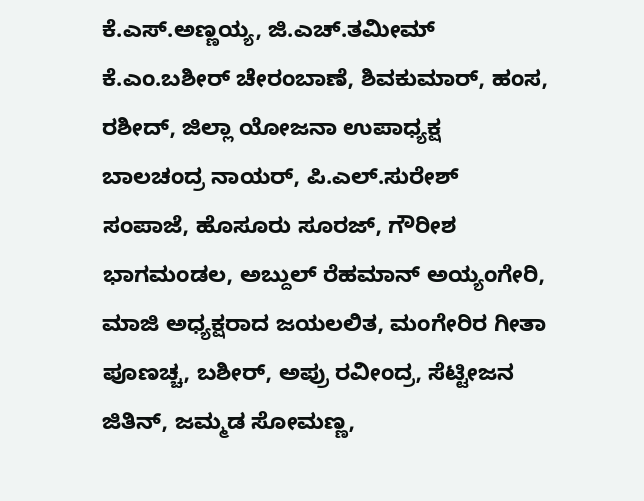ಕೆ.ಎಸ್.ಅಣ್ಣಯ್ಯ, ಜಿ.ಎಚ್.ತಮೀಮ್ ಕೆ.ಎಂ.ಬಶೀರ್ ಚೇರಂಬಾಣೆ, ಶಿವಕುಮಾರ್, ಹಂಸ, ರಶೀದ್, ಜಿಲ್ಲಾ ಯೋಜನಾ ಉಪಾಧ್ಯಕ್ಷ ಬಾಲಚಂದ್ರ ನಾಯರ್, ಪಿ.ಎಲ್.ಸುರೇಶ್ ಸಂಪಾಜೆ, ಹೊಸೂರು ಸೂರಜ್, ಗೌರೀಶ ಭಾಗಮಂಡಲ, ಅಬ್ದುಲ್ ರೆಹಮಾನ್ ಅಯ್ಯಂಗೇರಿ, ಮಾಜಿ ಅಧ್ಯಕ್ಷರಾದ ಜಯಲಲಿತ, ಮಂಗೇರಿರ ಗೀತಾ ಪೂಣಚ್ಚ, ಬಶೀರ್, ಅಪ್ರು ರವೀಂದ್ರ, ಸೆಟ್ಟೀಜನ ಜಿತಿನ್, ಜಮ್ಮಡ ಸೋಮಣ್ಣ,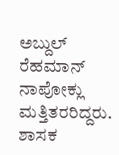ಅಬ್ದುಲ್ ರೆಹಮಾನ್ ನಾಪೋಕ್ಲು ಮತ್ತಿತರರಿದ್ದರು.
ಶಾಸಕ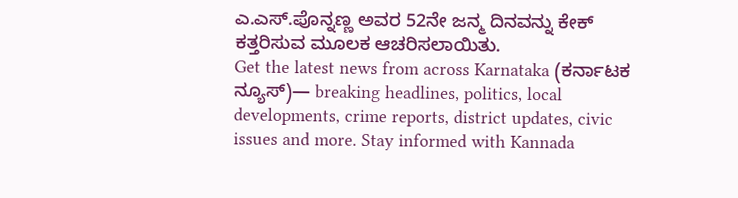ಎ.ಎಸ್.ಪೊನ್ನಣ್ಣ ಅವರ 52ನೇ ಜನ್ಮ ದಿನವನ್ನು ಕೇಕ್ ಕತ್ತರಿಸುವ ಮೂಲಕ ಆಚರಿಸಲಾಯಿತು.
Get the latest news from across Karnataka (ಕರ್ನಾಟಕ ನ್ಯೂಸ್)— breaking headlines, politics, local developments, crime reports, district updates, civic issues and more. Stay informed with Kannada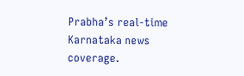Prabha’s real‑time Karnataka news coverage.